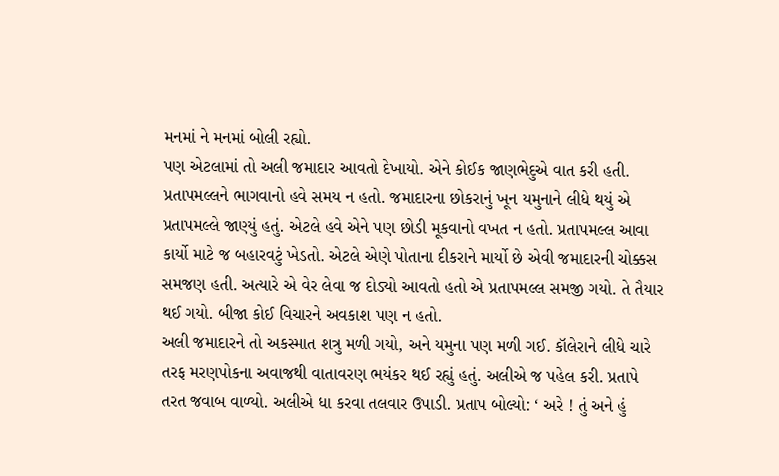મનમાં ને મનમાં બોલી રહ્યો.
પણ એટલામાં તો અલી જમાદાર આવતો દેખાયો. એને કોઈક જાણભેદુએ વાત કરી હતી. પ્રતાપમલ્લને ભાગવાનો હવે સમય ન હતો. જમાદારના છોકરાનું ખૂન યમુનાને લીધે થયું એ પ્રતાપમલ્લે જાણ્યું હતું. એટલે હવે એને પણ છોડી મૂકવાનો વખત ન હતો. પ્રતાપમલ્લ આવા કાર્યો માટે જ બહારવટું ખેડતો. એટલે એણે પોતાના દીકરાને માર્યો છે એવી જમાદારની ચોક્કસ સમજણ હતી. અત્યારે એ વેર લેવા જ દોડ્યો આવતો હતો એ પ્રતાપમલ્લ સમજી ગયો. તે તૈયાર થઈ ગયો. બીજા કોઈ વિચારને અવકાશ પણ ન હતો.
અલી જમાદારને તો અકસ્માત શત્રુ મળી ગયો, અને યમુના પણ મળી ગઈ. કૉલેરાને લીધે ચારે તરફ મરણપોકના અવાજથી વાતાવરણ ભયંકર થઈ રહ્યું હતું. અલીએ જ પહેલ કરી. પ્રતાપે તરત જવાબ વાળ્યો. અલીએ ધા કરવા તલવાર ઉપાડી. પ્રતાપ બોલ્યો: ‘ અરે ! તું અને હું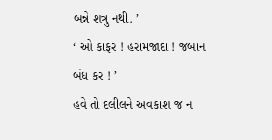બન્ને શત્રુ નથી. ’
‘ ઓ કાફર ! હરામજાદા ! જબાન બંધ કર ! ’
હવે તો દલીલને અવકાશ જ ન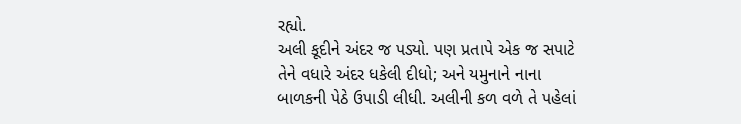રહ્યો.
અલી કૂદીને અંદર જ પડ્યો. પણ પ્રતાપે એક જ સપાટે તેને વધારે અંદર ધકેલી દીધો; અને યમુનાને નાના બાળકની પેઠે ઉપાડી લીધી. અલીની કળ વળે તે પહેલાં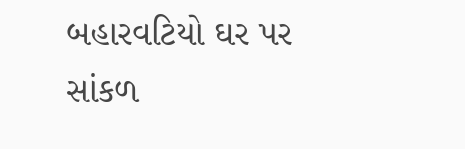બહારવટિયો ઘર પર સાંકળ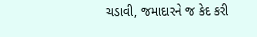ચડાવી, જમાદારને જ કેદ કરી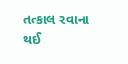તત્કાલ રવાના થઈ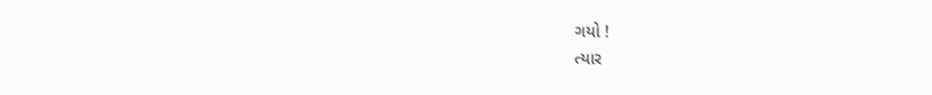ગયો !
ત્યાર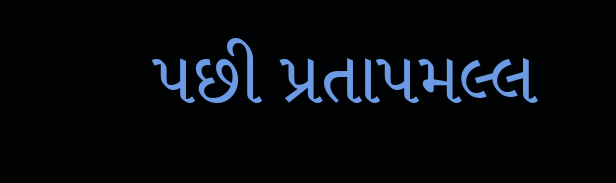પછી પ્રતાપમલ્લ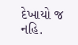દેખાયો જ નહિ.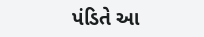પંડિતે આ